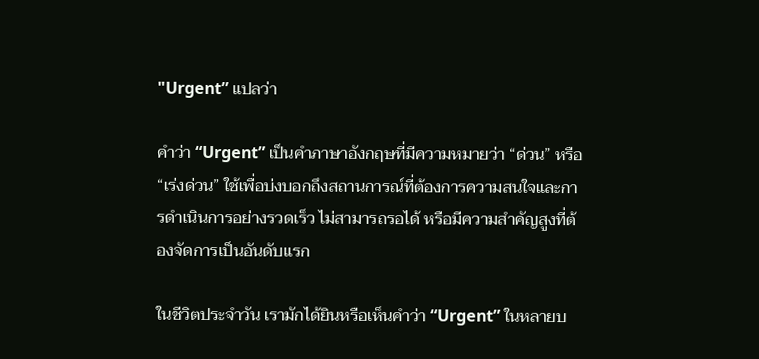"Urgent” แปลว่า

คำว่า “Urgent” เป็นคำภาษาอังกฤษที่มีความหมายว่า “ด่วน” หรือ “เร่งด่วน” ใช้เพื่อบ่งบอกถึงสถานการณ์ที่ต้องการความสนใจและการดำเนินการอย่างรวดเร็ว ไม่สามารถรอได้ หรือมีความสำคัญสูงที่ต้องจัดการเป็นอันดับแรก

ในชีวิตประจำวัน เรามักได้ยินหรือเห็นคำว่า “Urgent” ในหลายบ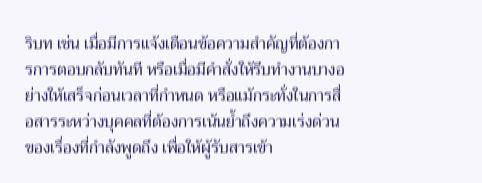ริบท เช่น เมื่อมีการแจ้งเตือนข้อความสำคัญที่ต้องการการตอบกลับทันที หรือเมื่อมีคำสั่งให้รีบทำงานบางอย่างให้เสร็จก่อนเวลาที่กำหนด หรือแม้กระทั่งในการสื่อสารระหว่างบุคคลที่ต้องการเน้นย้ำถึงความเร่งด่วนของเรื่องที่กำลังพูดถึง เพื่อให้ผู้รับสารเข้า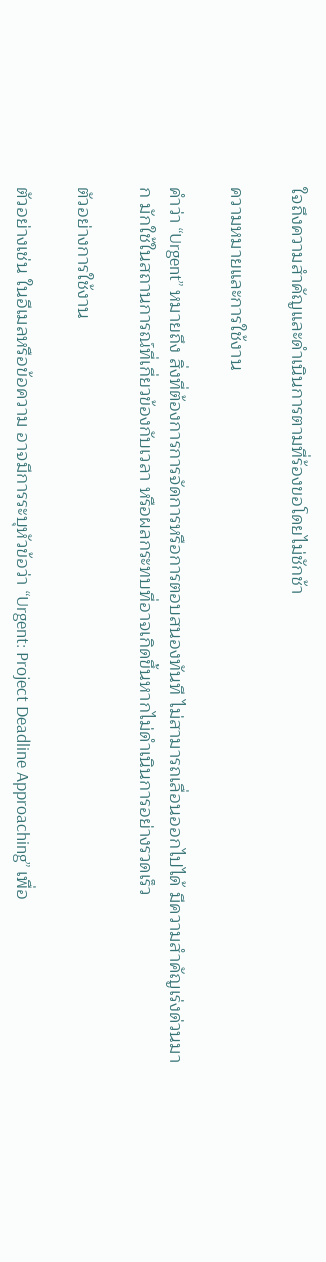ใจถึงความสำคัญและดำเนินการตามที่ร้องขอโดยไม่ชักช้า

ความหมายและการใช้งาน

คำว่า “Urgent” หมายถึง สิ่งที่ต้องการการจัดการหรือการตอบสนองทันที ไม่สามารถเลื่อนออกไปได้ มีความสำคัญเร่งด่วนมาก มักใช้ในสถานการณ์ที่เกี่ยวข้องกับเวลา หรือผลกระทบที่อาจเกิดขึ้นหากไม่ดำเนินการอย่างรวดเร็ว

ตัวอย่างการใช้งาน

ตัวอย่างเช่น ในอีเมลหรือข้อความ อาจมีการระบุหัวข้อว่า “Urgent: Project Deadline Approaching” เพื่อ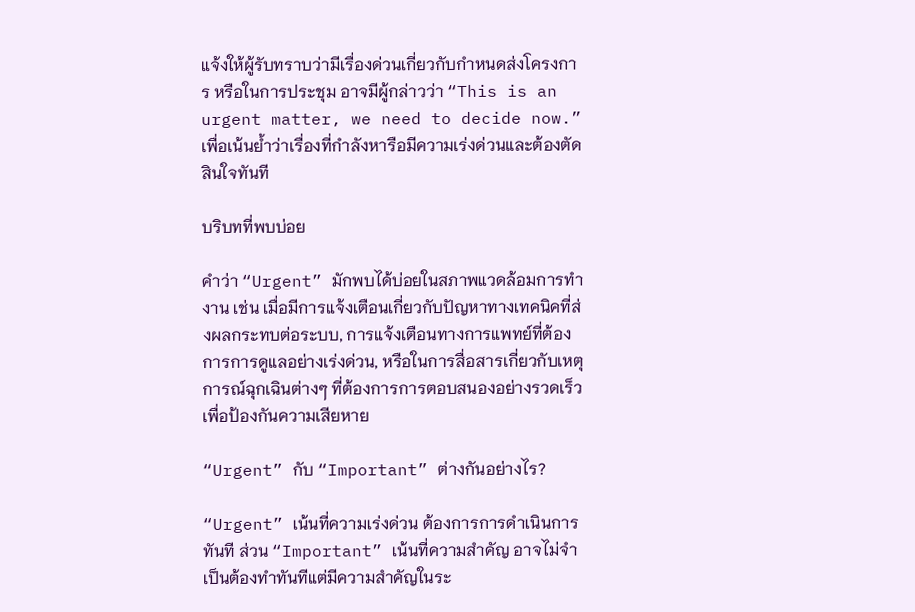แจ้งให้ผู้รับทราบว่ามีเรื่องด่วนเกี่ยวกับกำหนดส่งโครงการ หรือในการประชุม อาจมีผู้กล่าวว่า “This is an urgent matter, we need to decide now.” เพื่อเน้นย้ำว่าเรื่องที่กำลังหารือมีความเร่งด่วนและต้องตัดสินใจทันที

บริบทที่พบบ่อย

คำว่า “Urgent” มักพบได้บ่อยในสภาพแวดล้อมการทำงาน เช่น เมื่อมีการแจ้งเตือนเกี่ยวกับปัญหาทางเทคนิคที่ส่งผลกระทบต่อระบบ, การแจ้งเตือนทางการแพทย์ที่ต้องการการดูแลอย่างเร่งด่วน, หรือในการสื่อสารเกี่ยวกับเหตุการณ์ฉุกเฉินต่างๆ ที่ต้องการการตอบสนองอย่างรวดเร็วเพื่อป้องกันความเสียหาย

“Urgent” กับ “Important” ต่างกันอย่างไร?

“Urgent” เน้นที่ความเร่งด่วน ต้องการการดำเนินการทันที ส่วน “Important” เน้นที่ความสำคัญ อาจไม่จำเป็นต้องทำทันทีแต่มีความสำคัญในระ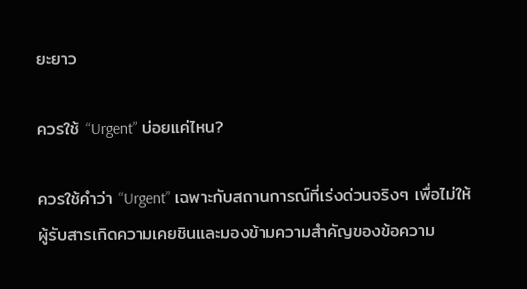ยะยาว

ควรใช้ “Urgent” บ่อยแค่ไหน?

ควรใช้คำว่า “Urgent” เฉพาะกับสถานการณ์ที่เร่งด่วนจริงๆ เพื่อไม่ให้ผู้รับสารเกิดความเคยชินและมองข้ามความสำคัญของข้อความ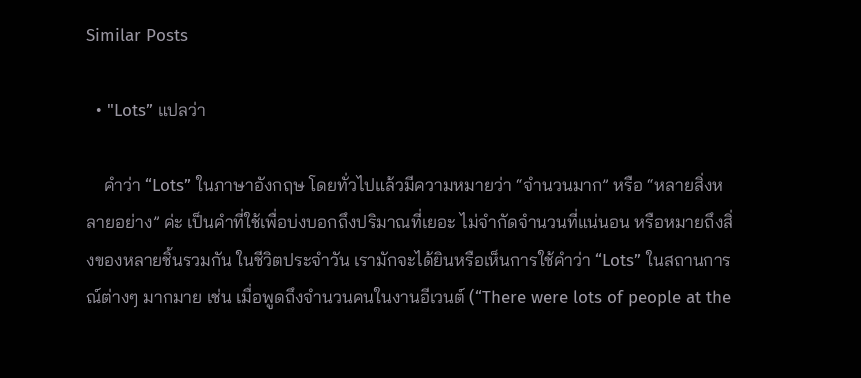Similar Posts

  • "Lots” แปลว่า

    คำว่า “Lots” ในภาษาอังกฤษ โดยทั่วไปแล้วมีความหมายว่า “จำนวนมาก” หรือ “หลายสิ่งหลายอย่าง” ค่ะ เป็นคำที่ใช้เพื่อบ่งบอกถึงปริมาณที่เยอะ ไม่จำกัดจำนวนที่แน่นอน หรือหมายถึงสิ่งของหลายชิ้นรวมกัน ในชีวิตประจำวัน เรามักจะได้ยินหรือเห็นการใช้คำว่า “Lots” ในสถานการณ์ต่างๆ มากมาย เช่น เมื่อพูดถึงจำนวนคนในงานอีเวนต์ (“There were lots of people at the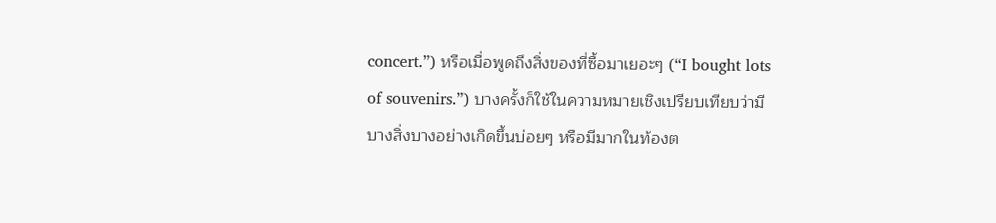concert.”) หรือเมื่อพูดถึงสิ่งของที่ซื้อมาเยอะๆ (“I bought lots of souvenirs.”) บางครั้งก็ใช้ในความหมายเชิงเปรียบเทียบว่ามีบางสิ่งบางอย่างเกิดขึ้นบ่อยๆ หรือมีมากในท้องต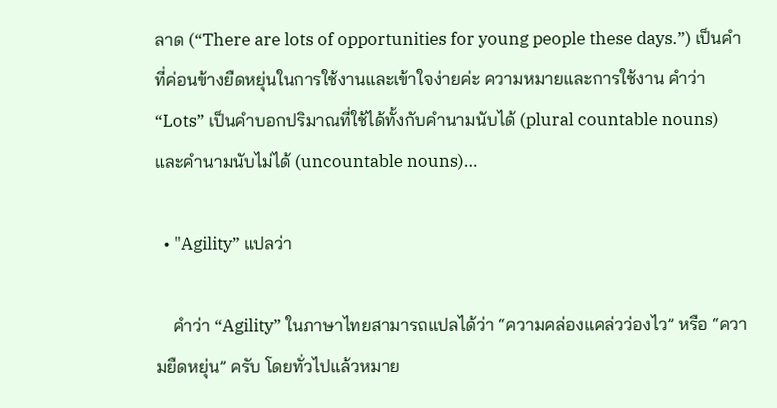ลาด (“There are lots of opportunities for young people these days.”) เป็นคำที่ค่อนข้างยืดหยุ่นในการใช้งานและเข้าใจง่ายค่ะ ความหมายและการใช้งาน คำว่า “Lots” เป็นคำบอกปริมาณที่ใช้ได้ทั้งกับคำนามนับได้ (plural countable nouns) และคำนามนับไม่ได้ (uncountable nouns)…

  • "Agility” แปลว่า

    คำว่า “Agility” ในภาษาไทยสามารถแปลได้ว่า “ความคล่องแคล่วว่องไว” หรือ “ความยืดหยุ่น” ครับ โดยทั่วไปแล้วหมาย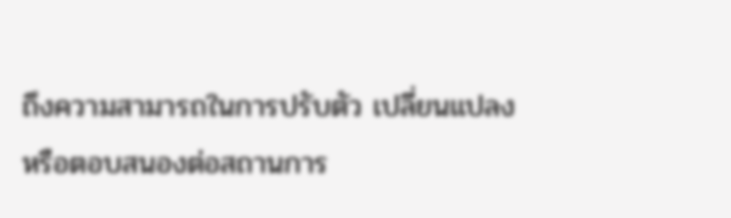ถึงความสามารถในการปรับตัว เปลี่ยนแปลง หรือตอบสนองต่อสถานการ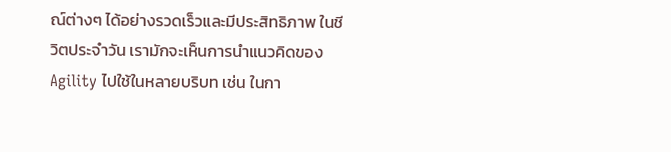ณ์ต่างๆ ได้อย่างรวดเร็วและมีประสิทธิภาพ ในชีวิตประจำวัน เรามักจะเห็นการนำแนวคิดของ Agility ไปใช้ในหลายบริบท เช่น ในกา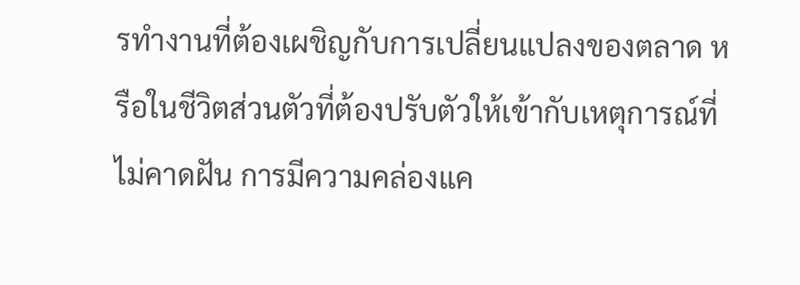รทำงานที่ต้องเผชิญกับการเปลี่ยนแปลงของตลาด หรือในชีวิตส่วนตัวที่ต้องปรับตัวให้เข้ากับเหตุการณ์ที่ไม่คาดฝัน การมีความคล่องแค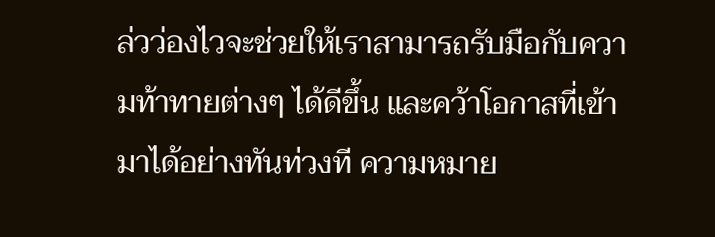ล่วว่องไวจะช่วยให้เราสามารถรับมือกับความท้าทายต่างๆ ได้ดีขึ้น และคว้าโอกาสที่เข้ามาได้อย่างทันท่วงที ความหมาย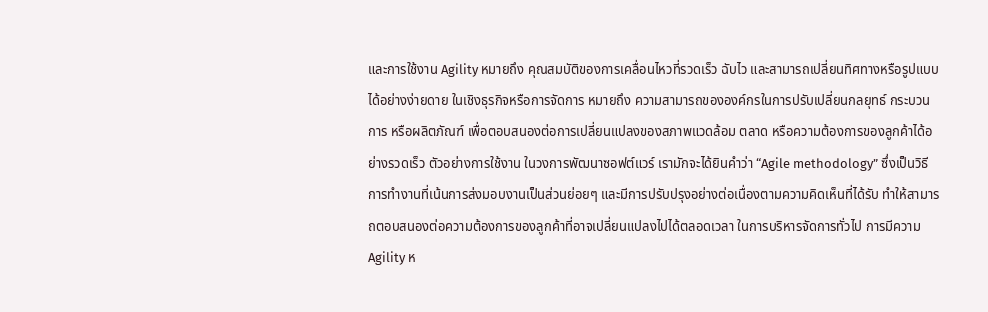และการใช้งาน Agility หมายถึง คุณสมบัติของการเคลื่อนไหวที่รวดเร็ว ฉับไว และสามารถเปลี่ยนทิศทางหรือรูปแบบได้อย่างง่ายดาย ในเชิงธุรกิจหรือการจัดการ หมายถึง ความสามารถขององค์กรในการปรับเปลี่ยนกลยุทธ์ กระบวนการ หรือผลิตภัณฑ์ เพื่อตอบสนองต่อการเปลี่ยนแปลงของสภาพแวดล้อม ตลาด หรือความต้องการของลูกค้าได้อย่างรวดเร็ว ตัวอย่างการใช้งาน ในวงการพัฒนาซอฟต์แวร์ เรามักจะได้ยินคำว่า “Agile methodology” ซึ่งเป็นวิธีการทำงานที่เน้นการส่งมอบงานเป็นส่วนย่อยๆ และมีการปรับปรุงอย่างต่อเนื่องตามความคิดเห็นที่ได้รับ ทำให้สามารถตอบสนองต่อความต้องการของลูกค้าที่อาจเปลี่ยนแปลงไปได้ตลอดเวลา ในการบริหารจัดการทั่วไป การมีความ Agility ห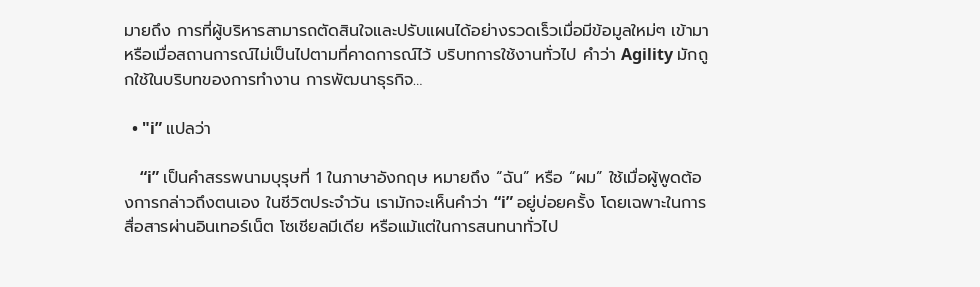มายถึง การที่ผู้บริหารสามารถตัดสินใจและปรับแผนได้อย่างรวดเร็วเมื่อมีข้อมูลใหม่ๆ เข้ามา หรือเมื่อสถานการณ์ไม่เป็นไปตามที่คาดการณ์ไว้ บริบทการใช้งานทั่วไป คำว่า Agility มักถูกใช้ในบริบทของการทำงาน การพัฒนาธุรกิจ…

  • "i” แปลว่า

    “i” เป็นคำสรรพนามบุรุษที่ 1 ในภาษาอังกฤษ หมายถึง “ฉัน” หรือ “ผม” ใช้เมื่อผู้พูดต้องการกล่าวถึงตนเอง ในชีวิตประจำวัน เรามักจะเห็นคำว่า “i” อยู่บ่อยครั้ง โดยเฉพาะในการสื่อสารผ่านอินเทอร์เน็ต โซเชียลมีเดีย หรือแม้แต่ในการสนทนาทั่วไป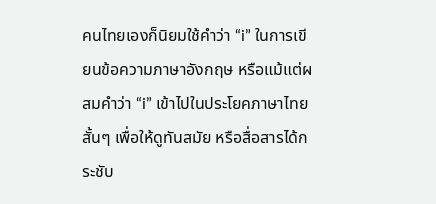คนไทยเองก็นิยมใช้คำว่า “i” ในการเขียนข้อความภาษาอังกฤษ หรือแม้แต่ผสมคำว่า “i” เข้าไปในประโยคภาษาไทยสั้นๆ เพื่อให้ดูทันสมัย หรือสื่อสารได้กระชับ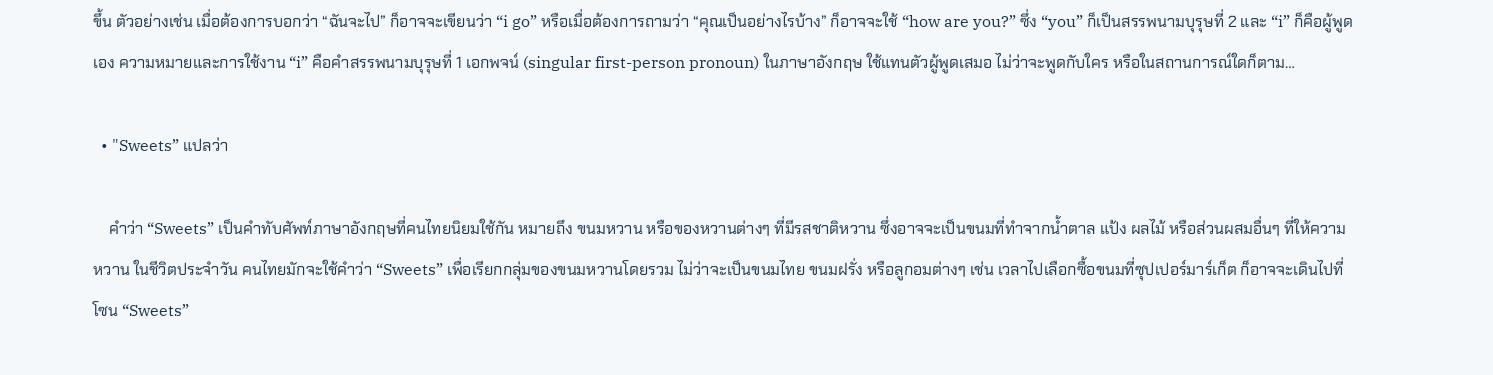ขึ้น ตัวอย่างเช่น เมื่อต้องการบอกว่า “ฉันจะไป” ก็อาจจะเขียนว่า “i go” หรือเมื่อต้องการถามว่า “คุณเป็นอย่างไรบ้าง” ก็อาจจะใช้ “how are you?” ซึ่ง “you” ก็เป็นสรรพนามบุรุษที่ 2 และ “i” ก็คือผู้พูดเอง ความหมายและการใช้งาน “i” คือคำสรรพนามบุรุษที่ 1 เอกพจน์ (singular first-person pronoun) ในภาษาอังกฤษ ใช้แทนตัวผู้พูดเสมอ ไม่ว่าจะพูดกับใคร หรือในสถานการณ์ใดก็ตาม…

  • "Sweets” แปลว่า

    คำว่า “Sweets” เป็นคำทับศัพท์ภาษาอังกฤษที่คนไทยนิยมใช้กัน หมายถึง ขนมหวาน หรือของหวานต่างๆ ที่มีรสชาติหวาน ซึ่งอาจจะเป็นขนมที่ทำจากน้ำตาล แป้ง ผลไม้ หรือส่วนผสมอื่นๆ ที่ให้ความหวาน ในชีวิตประจำวัน คนไทยมักจะใช้คำว่า “Sweets” เพื่อเรียกกลุ่มของขนมหวานโดยรวม ไม่ว่าจะเป็นขนมไทย ขนมฝรั่ง หรือลูกอมต่างๆ เช่น เวลาไปเลือกซื้อขนมที่ซุปเปอร์มาร์เก็ต ก็อาจจะเดินไปที่โซน “Sweets”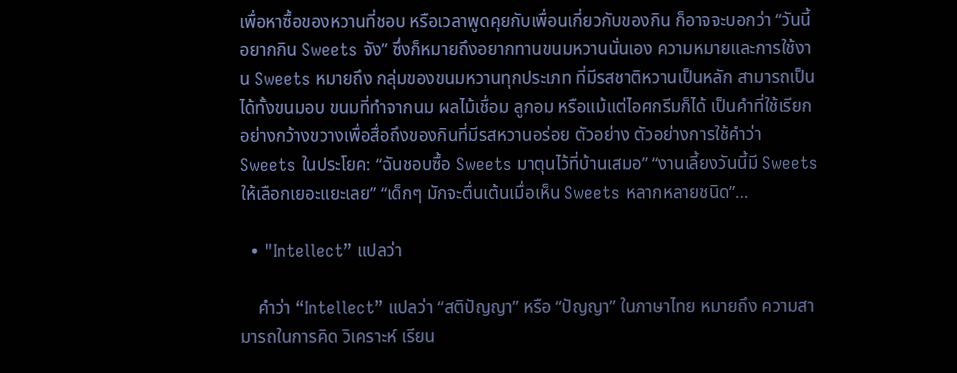เพื่อหาซื้อของหวานที่ชอบ หรือเวลาพูดคุยกับเพื่อนเกี่ยวกับของกิน ก็อาจจะบอกว่า “วันนี้อยากกิน Sweets จัง” ซึ่งก็หมายถึงอยากทานขนมหวานนั่นเอง ความหมายและการใช้งาน Sweets หมายถึง กลุ่มของขนมหวานทุกประเภท ที่มีรสชาติหวานเป็นหลัก สามารถเป็นได้ทั้งขนมอบ ขนมที่ทำจากนม ผลไม้เชื่อม ลูกอม หรือแม้แต่ไอศกรีมก็ได้ เป็นคำที่ใช้เรียกอย่างกว้างขวางเพื่อสื่อถึงของกินที่มีรสหวานอร่อย ตัวอย่าง ตัวอย่างการใช้คำว่า Sweets ในประโยค: “ฉันชอบซื้อ Sweets มาตุนไว้ที่บ้านเสมอ” “งานเลี้ยงวันนี้มี Sweets ให้เลือกเยอะแยะเลย” “เด็กๆ มักจะตื่นเต้นเมื่อเห็น Sweets หลากหลายชนิด”…

  • "Intellect” แปลว่า

    คำว่า “Intellect” แปลว่า “สติปัญญา” หรือ “ปัญญา” ในภาษาไทย หมายถึง ความสามารถในการคิด วิเคราะห์ เรียน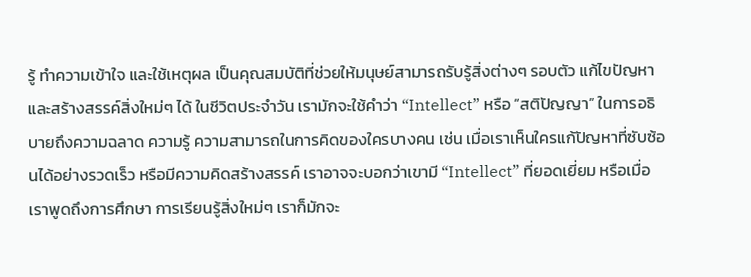รู้ ทำความเข้าใจ และใช้เหตุผล เป็นคุณสมบัติที่ช่วยให้มนุษย์สามารถรับรู้สิ่งต่างๆ รอบตัว แก้ไขปัญหา และสร้างสรรค์สิ่งใหม่ๆ ได้ ในชีวิตประจำวัน เรามักจะใช้คำว่า “Intellect” หรือ “สติปัญญา” ในการอธิบายถึงความฉลาด ความรู้ ความสามารถในการคิดของใครบางคน เช่น เมื่อเราเห็นใครแก้ปัญหาที่ซับซ้อนได้อย่างรวดเร็ว หรือมีความคิดสร้างสรรค์ เราอาจจะบอกว่าเขามี “Intellect” ที่ยอดเยี่ยม หรือเมื่อเราพูดถึงการศึกษา การเรียนรู้สิ่งใหม่ๆ เราก็มักจะ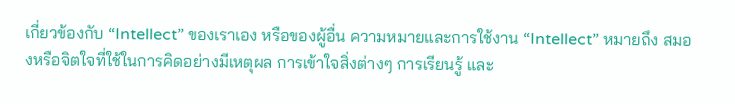เกี่ยวข้องกับ “Intellect” ของเราเอง หรือของผู้อื่น ความหมายและการใช้งาน “Intellect” หมายถึง สมองหรือจิตใจที่ใช้ในการคิดอย่างมีเหตุผล การเข้าใจสิ่งต่างๆ การเรียนรู้ และ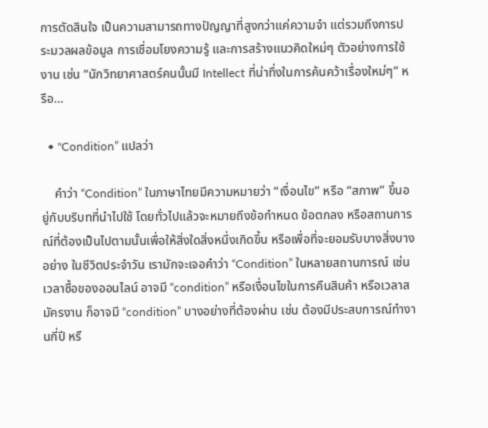การตัดสินใจ เป็นความสามารถทางปัญญาที่สูงกว่าแค่ความจำ แต่รวมถึงการประมวลผลข้อมูล การเชื่อมโยงความรู้ และการสร้างแนวคิดใหม่ๆ ตัวอย่างการใช้งาน เช่น “นักวิทยาศาสตร์คนนั้นมี Intellect ที่น่าทึ่งในการค้นคว้าเรื่องใหม่ๆ” หรือ…

  • "Condition” แปลว่า

    คำว่า “Condition” ในภาษาไทยมีความหมายว่า “เงื่อนไข” หรือ “สภาพ” ขึ้นอยู่กับบริบทที่นำไปใช้ โดยทั่วไปแล้วจะหมายถึงข้อกำหนด ข้อตกลง หรือสถานการณ์ที่ต้องเป็นไปตามนั้นเพื่อให้สิ่งใดสิ่งหนึ่งเกิดขึ้น หรือเพื่อที่จะยอมรับบางสิ่งบางอย่าง ในชีวิตประจำวัน เรามักจะเจอคำว่า “Condition” ในหลายสถานการณ์ เช่น เวลาซื้อของออนไลน์ อาจมี “condition” หรือเงื่อนไขในการคืนสินค้า หรือเวลาสมัครงาน ก็อาจมี “condition” บางอย่างที่ต้องผ่าน เช่น ต้องมีประสบการณ์ทำงานกี่ปี หรื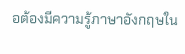อต้องมีความรู้ภาษาอังกฤษใน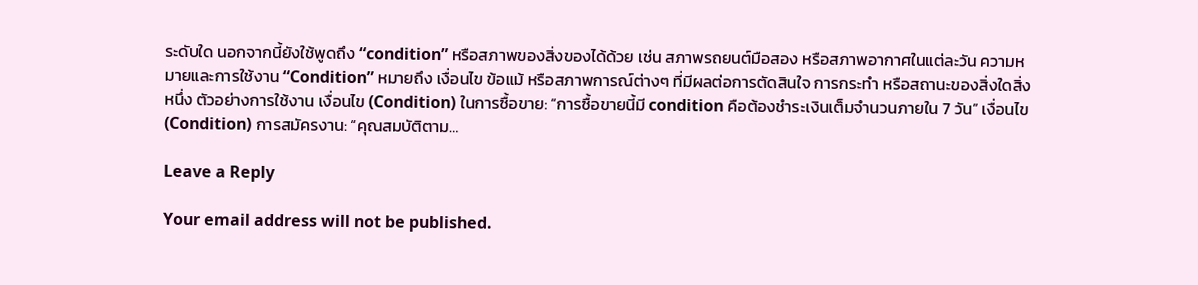ระดับใด นอกจากนี้ยังใช้พูดถึง “condition” หรือสภาพของสิ่งของได้ด้วย เช่น สภาพรถยนต์มือสอง หรือสภาพอากาศในแต่ละวัน ความหมายและการใช้งาน “Condition” หมายถึง เงื่อนไข ข้อแม้ หรือสภาพการณ์ต่างๆ ที่มีผลต่อการตัดสินใจ การกระทำ หรือสถานะของสิ่งใดสิ่งหนึ่ง ตัวอย่างการใช้งาน เงื่อนไข (Condition) ในการซื้อขาย: “การซื้อขายนี้มี condition คือต้องชำระเงินเต็มจำนวนภายใน 7 วัน” เงื่อนไข (Condition) การสมัครงาน: “คุณสมบัติตาม…

Leave a Reply

Your email address will not be published.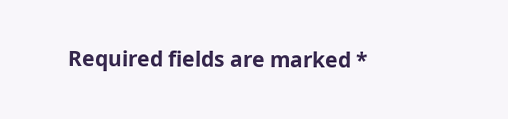Required fields are marked *